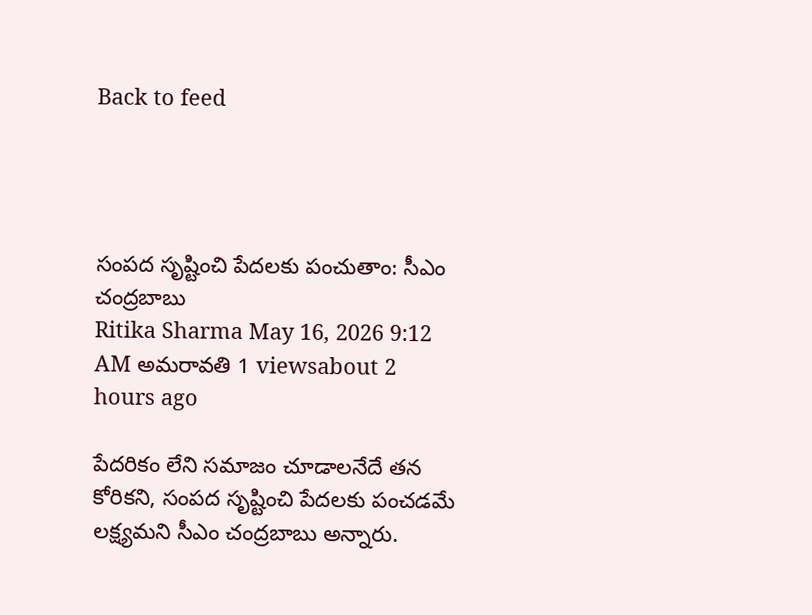Back to feed




సంపద సృష్టించి పేదలకు పంచుతాం: సీఎం చంద్రబాబు
Ritika Sharma May 16, 2026 9:12 AM అమరావతి 1 viewsabout 2 hours ago

పేదరికం లేని సమాజం చూడాలనేదే తన కోరికని, సంపద సృష్టించి పేదలకు పంచడమే లక్ష్యమని సీఎం చంద్రబాబు అన్నారు.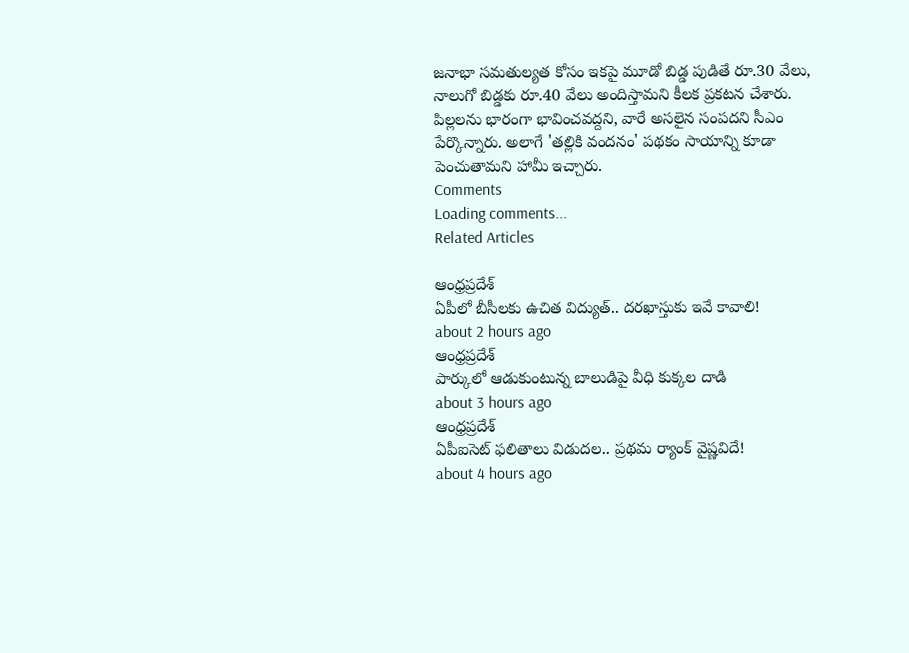జనాభా సమతుల్యత కోసం ఇకపై మూడో బిడ్డ పుడితే రూ.30 వేలు, నాలుగో బిడ్డకు రూ.40 వేలు అందిస్తామని కీలక ప్రకటన చేశారు.
పిల్లలను భారంగా భావించవద్దని, వారే అసలైన సంపదని సీఎం పేర్కొన్నారు. అలాగే 'తల్లికి వందనం' పథకం సాయాన్ని కూడా పెంచుతామని హామీ ఇచ్చారు.
Comments
Loading comments...
Related Articles

ఆంధ్రప్రదేశ్
ఏపీలో బీసీలకు ఉచిత విద్యుత్.. దరఖాస్తుకు ఇవే కావాలి!
about 2 hours ago
ఆంధ్రప్రదేశ్
పార్కులో ఆడుకుంటున్న బాలుడిపై వీధి కుక్కల దాడి
about 3 hours ago
ఆంధ్రప్రదేశ్
ఏపీఐసెట్ ఫలితాలు విడుదల.. ప్రథమ ర్యాంక్ వైష్ణవిదే!
about 4 hours ago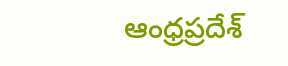ఆంధ్రప్రదేశ్